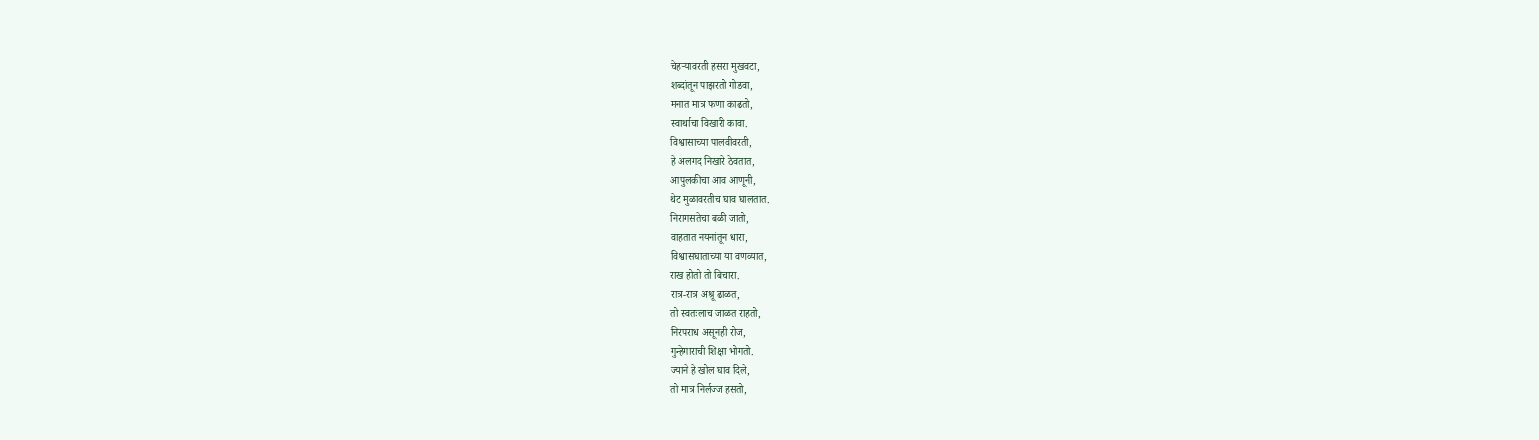चेहऱ्यावरती हसरा मुखवटा,
शब्दांतून पाझरतो गोडवा,
मनात मात्र फणा काढतो,
स्वार्थाचा विखारी कावा.
विश्वासाच्या पालवीवरती,
हे अलगद निखारे ठेवतात,
आपुलकीचा आव आणूनी,
थेट मुळावरतीच घाव घालतात.
निरागसतेचा बळी जातो,
वाहतात नयनांतून धारा,
विश्वासघाताच्या या वणव्यात,
राख होतो तो बिचारा.
रात्र-रात्र अश्रू ढाळत,
तो स्वतःलाच जाळत राहतो,
निरपराध असूनही रोज,
गुन्हेगाराची शिक्षा भोगतो.
ज्याने हे खोल घाव दिले,
तो मात्र निर्लज्ज हसतो,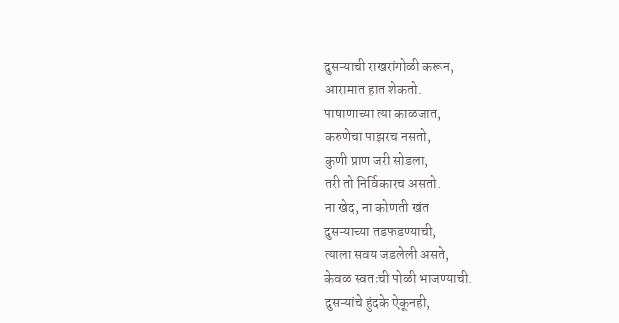दुसऱ्याची राखरांगोळी करून,
आरामात हात शेकतो.
पाषाणाच्या त्या काळजात,
करुणेचा पाझरच नसतो,
कुणी प्राण जरी सोडला,
तरी तो निर्विकारच असतो.
ना खेद, ना कोणती खंत
दुसऱ्याच्या तडफडण्याची,
त्याला सवय जडलेली असते,
केवळ स्वतःची पोळी भाजण्याची.
दुसऱ्यांचे हुंदके ऐकूनही,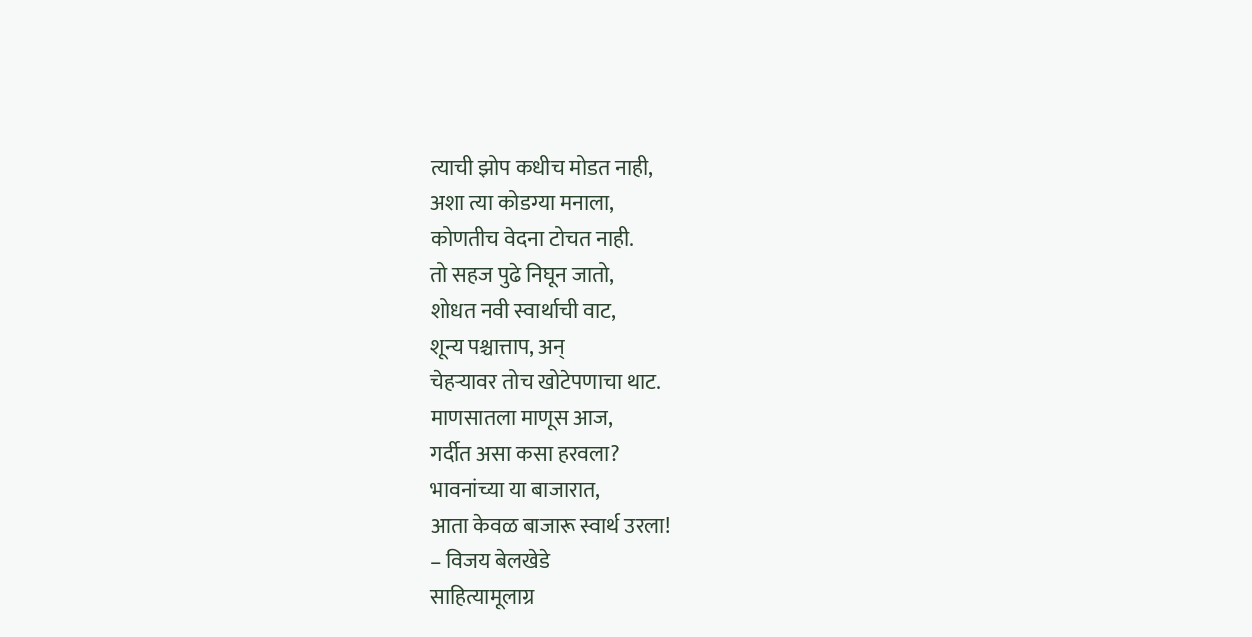त्याची झोप कधीच मोडत नाही,
अशा त्या कोडग्या मनाला,
कोणतीच वेदना टोचत नाही.
तो सहज पुढे निघून जातो,
शोधत नवी स्वार्थाची वाट,
शून्य पश्चात्ताप, अन्
चेहऱ्यावर तोच खोटेपणाचा थाट.
माणसातला माणूस आज,
गर्दीत असा कसा हरवला?
भावनांच्या या बाजारात,
आता केवळ बाजारू स्वार्थ उरला!
– विजय बेलखेडे
साहित्यामूलाग्र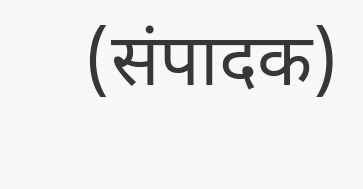(संपादक)